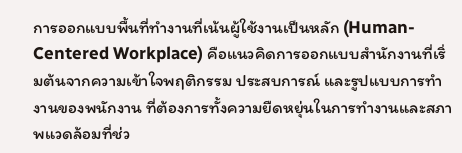การออกแบบพื้นที่ทำงานที่เน้นผู้ใช้งานเป็นหลัก (Human-Centered Workplace) คือแนวคิดการออกแบบสำนักงานที่เริ่มต้นจากความเข้าใจพฤติกรรม ประสบการณ์ และรูปแบบการทำงานของพนักงาน ที่ต้องการทั้งความยืดหยุ่นในการทำงานและสภาพแวดล้อมที่ช่ว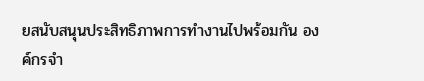ยสนับสนุนประสิทธิภาพการทำงานไปพร้อมกัน องค์กรจำ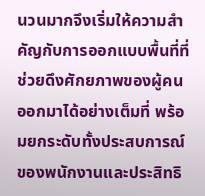นวนมากจึงเริ่มให้ความสำคัญกับการออกแบบพื้นที่ที่ช่วยดึงศักยภาพของผู้คนออกมาได้อย่างเต็มที่ พร้อมยกระดับทั้งประสบการณ์ของพนักงานและประสิทธิ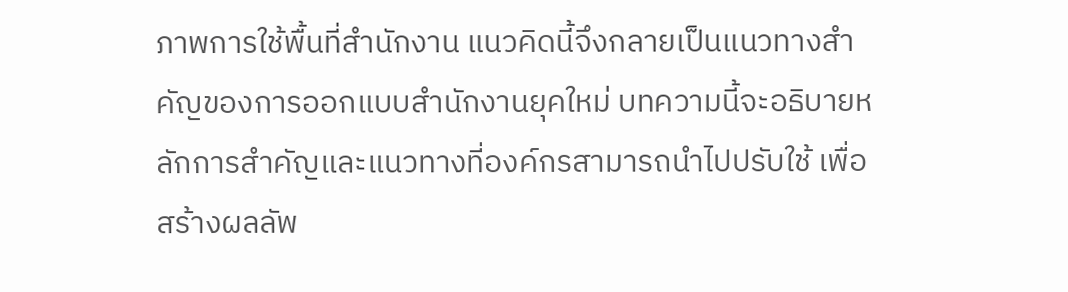ภาพการใช้พื้นที่สำนักงาน แนวคิดนี้จึงกลายเป็นแนวทางสำคัญของการออกแบบสำนักงานยุคใหม่ บทความนี้จะอธิบายหลักการสำคัญและแนวทางที่องค์กรสามารถนำไปปรับใช้ เพื่อสร้างผลลัพ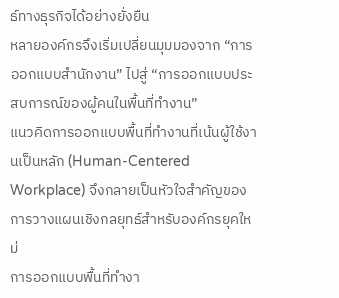ธ์ทางธุรกิจได้อย่างยั่งยืน
หลายองค์กรจึงเริ่มเปลี่ยนมุมมองจาก “การออกแบบสำนักงาน” ไปสู่ “การออกแบบประสบการณ์ของผู้คนในพื้นที่ทำงาน”
แนวคิดการออกแบบพื้นที่ทำงานที่เน้นผู้ใช้งานเป็นหลัก (Human-Centered Workplace) จึงกลายเป็นหัวใจสำคัญของการวางแผนเชิงกลยุทธ์สำหรับองค์กรยุคใหม่
การออกแบบพื้นที่ทำงา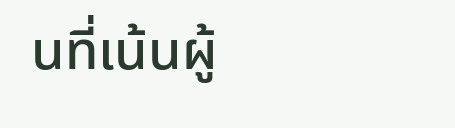นที่เน้นผู้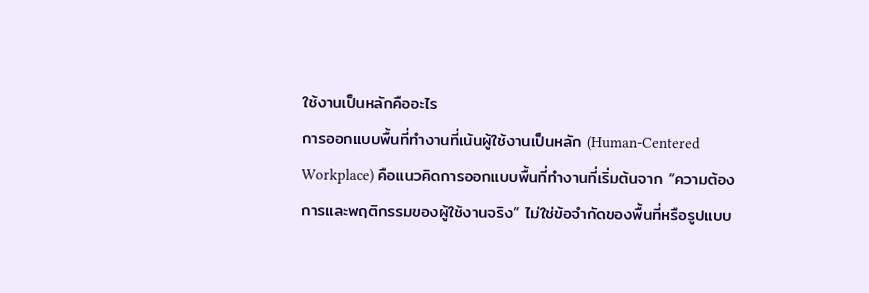ใช้งานเป็นหลักคืออะไร
การออกแบบพื้นที่ทำงานที่เน้นผู้ใช้งานเป็นหลัก (Human-Centered Workplace) คือแนวคิดการออกแบบพื้นที่ทำงานที่เริ่มต้นจาก “ความต้องการและพฤติกรรมของผู้ใช้งานจริง” ไม่ใช่ข้อจำกัดของพื้นที่หรือรูปแบบ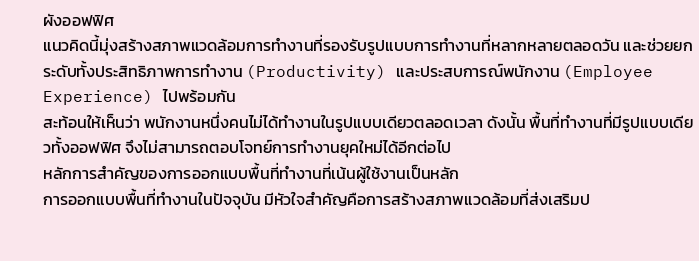ผังออฟฟิศ
แนวคิดนี้มุ่งสร้างสภาพแวดล้อมการทำงานที่รองรับรูปแบบการทำงานที่หลากหลายตลอดวัน และช่วยยกระดับทั้งประสิทธิภาพการทำงาน (Productivity) และประสบการณ์พนักงาน (Employee Experience) ไปพร้อมกัน
สะท้อนให้เห็นว่า พนักงานหนึ่งคนไม่ได้ทำงานในรูปแบบเดียวตลอดเวลา ดังนั้น พื้นที่ทำงานที่มีรูปแบบเดียวทั้งออฟฟิศ จึงไม่สามารถตอบโจทย์การทำงานยุคใหม่ได้อีกต่อไป
หลักการสำคัญของการออกแบบพื้นที่ทำงานที่เน้นผู้ใช้งานเป็นหลัก
การออกแบบพื้นที่ทำงานในปัจจุบัน มีหัวใจสำคัญคือการสร้างสภาพแวดล้อมที่ส่งเสริมป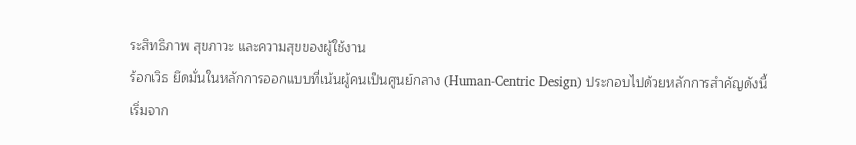ระสิทธิภาพ สุขภาวะ และความสุขของผู้ใช้งาน
ร้อกเวิธ ยึดมั่นในหลักการออกแบบที่เน้นผู้คนเป็นศูนย์กลาง (Human-Centric Design) ประกอบไปด้วยหลักการสำคัญดังนี้
เริ่มจาก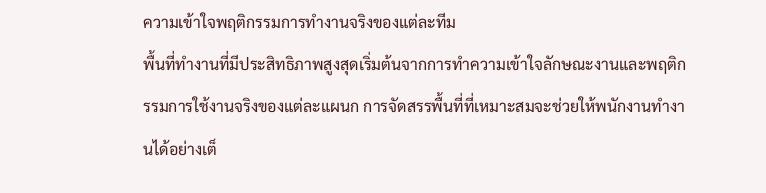ความเข้าใจพฤติกรรมการทำงานจริงของแต่ละทีม
พื้นที่ทำงานที่มีประสิทธิภาพสูงสุดเริ่มต้นจากการทำความเข้าใจลักษณะงานและพฤติกรรมการใช้งานจริงของแต่ละแผนก การจัดสรรพื้นที่ที่เหมาะสมจะช่วยให้พนักงานทำงานได้อย่างเต็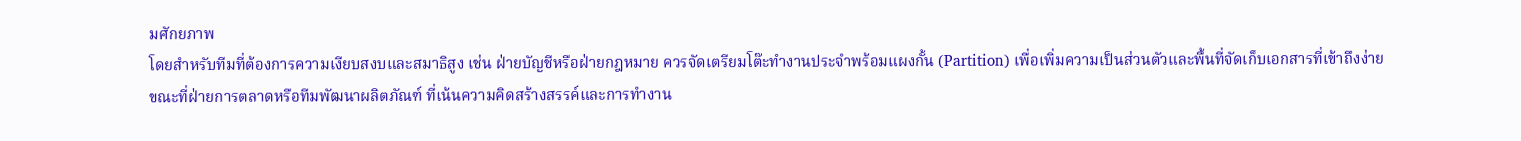มศักยภาพ
โดยสำหรับทีมที่ต้องการความเงียบสงบและสมาธิสูง เช่น ฝ่ายบัญชีหรือฝ่ายกฎหมาย ควรจัดเตรียมโต๊ะทำงานประจำพร้อมแผงกั้น (Partition) เพื่อเพิ่มความเป็นส่วนตัวและพื้นที่จัดเก็บเอกสารที่เข้าถึงง่าย
ขณะที่ฝ่ายการตลาดหรือทีมพัฒนาผลิตภัณฑ์ ที่เน้นความคิดสร้างสรรค์และการทำงาน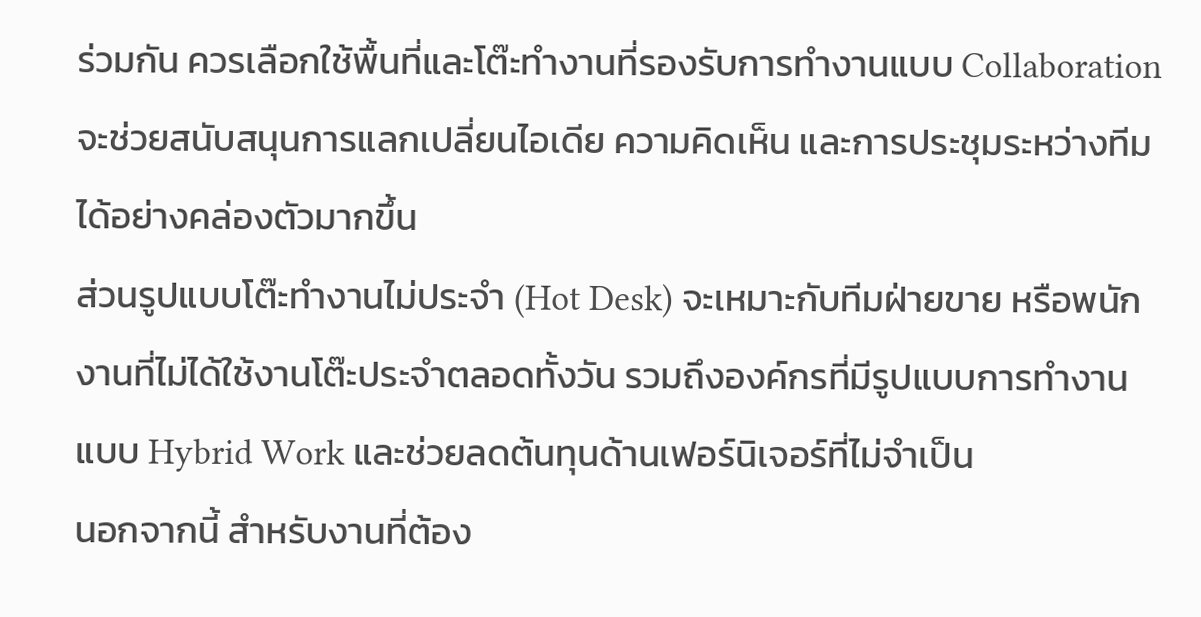ร่วมกัน ควรเลือกใช้พื้นที่และโต๊ะทำงานที่รองรับการทำงานแบบ Collaboration จะช่วยสนับสนุนการแลกเปลี่ยนไอเดีย ความคิดเห็น และการประชุมระหว่างทีม ได้อย่างคล่องตัวมากขึ้น
ส่วนรูปแบบโต๊ะทำงานไม่ประจำ (Hot Desk) จะเหมาะกับทีมฝ่ายขาย หรือพนักงานที่ไม่ได้ใช้งานโต๊ะประจำตลอดทั้งวัน รวมถึงองค์กรที่มีรูปแบบการทำงานแบบ Hybrid Work และช่วยลดต้นทุนด้านเฟอร์นิเจอร์ที่ไม่จำเป็น
นอกจากนี้ สำหรับงานที่ต้อง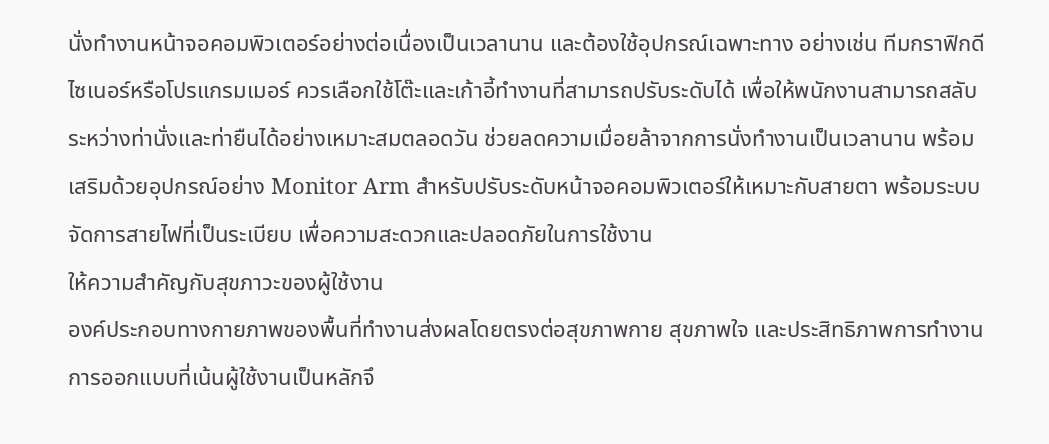นั่งทำงานหน้าจอคอมพิวเตอร์อย่างต่อเนื่องเป็นเวลานาน และต้องใช้อุปกรณ์เฉพาะทาง อย่างเช่น ทีมกราฟิกดีไซเนอร์หรือโปรแกรมเมอร์ ควรเลือกใช้โต๊ะและเก้าอี้ทำงานที่สามารถปรับระดับได้ เพื่อให้พนักงานสามารถสลับระหว่างท่านั่งและท่ายืนได้อย่างเหมาะสมตลอดวัน ช่วยลดความเมื่อยล้าจากการนั่งทำงานเป็นเวลานาน พร้อมเสริมด้วยอุปกรณ์อย่าง Monitor Arm สำหรับปรับระดับหน้าจอคอมพิวเตอร์ให้เหมาะกับสายตา พร้อมระบบจัดการสายไฟที่เป็นระเบียบ เพื่อความสะดวกและปลอดภัยในการใช้งาน
ให้ความสำคัญกับสุขภาวะของผู้ใช้งาน
องค์ประกอบทางกายภาพของพื้นที่ทำงานส่งผลโดยตรงต่อสุขภาพกาย สุขภาพใจ และประสิทธิภาพการทำงาน การออกแบบที่เน้นผู้ใช้งานเป็นหลักจึ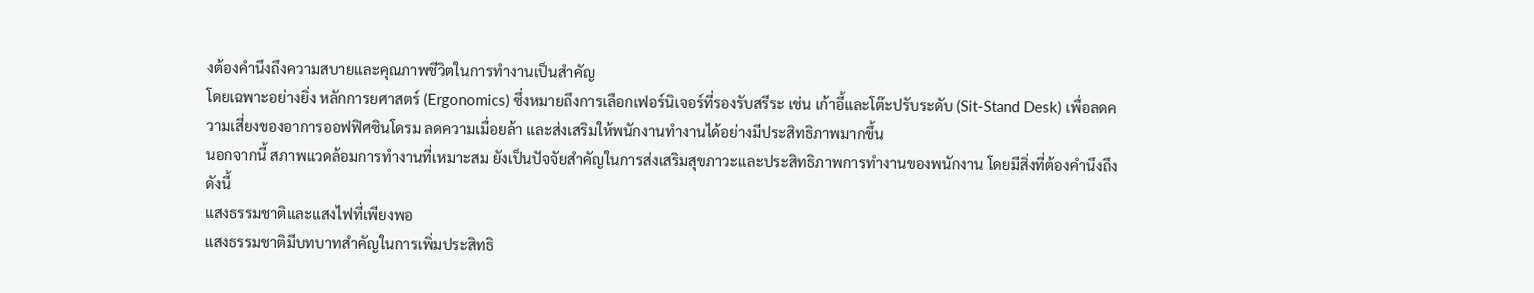งต้องคำนึงถึงความสบายและคุณภาพชีวิตในการทำงานเป็นสำคัญ
โดยเฉพาะอย่างยิ่ง หลักการยศาสตร์ (Ergonomics) ซึ่งหมายถึงการเลือกเฟอร์นิเจอร์ที่รองรับสรีระ เช่น เก้าอี้และโต๊ะปรับระดับ (Sit-Stand Desk) เพื่อลดความเสี่ยงของอาการออฟฟิศซินโดรม ลดความเมื่อยล้า และส่งเสริมให้พนักงานทำงานได้อย่างมีประสิทธิภาพมากขึ้น
นอกจากนี้ สภาพแวดล้อมการทำงานที่เหมาะสม ยังเป็นปัจจัยสำคัญในการส่งเสริมสุขภาวะและประสิทธิภาพการทำงานของพนักงาน โดยมีสิ่งที่ต้องคำนึงถึงดังนี้
แสงธรรมชาติและแสงไฟที่เพียงพอ
แสงธรรมชาติมีบทบาทสำคัญในการเพิ่มประสิทธิ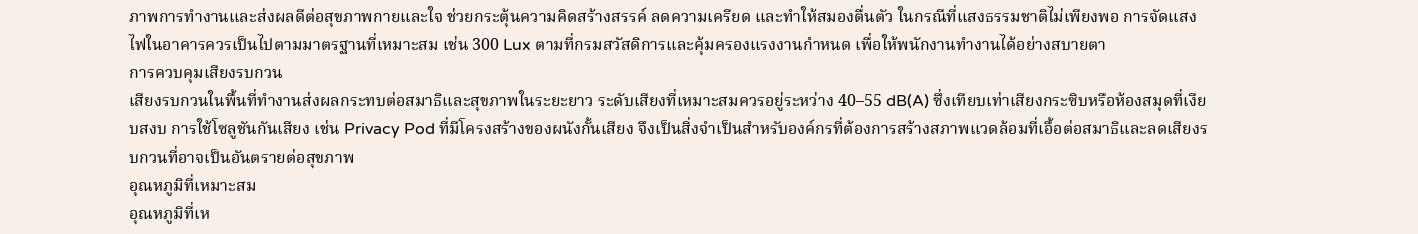ภาพการทำงานและส่งผลดีต่อสุขภาพกายและใจ ช่วยกระตุ้นความคิดสร้างสรรค์ ลดความเครียด และทำให้สมองตื่นตัว ในกรณีที่แสงธรรมชาติไม่เพียงพอ การจัดแสงไฟในอาคารควรเป็นไปตามมาตรฐานที่เหมาะสม เช่น 300 Lux ตามที่กรมสวัสดิการและคุ้มครองแรงงานกำหนด เพื่อให้พนักงานทำงานได้อย่างสบายตา
การควบคุมเสียงรบกวน
เสียงรบกวนในพื้นที่ทำงานส่งผลกระทบต่อสมาธิและสุขภาพในระยะยาว ระดับเสียงที่เหมาะสมควรอยู่ระหว่าง 40–55 dB(A) ซึ่งเทียบเท่าเสียงกระซิบหรือห้องสมุดที่เงียบสงบ การใช้โซลูชันกันเสียง เช่น Privacy Pod ที่มีโครงสร้างของผนังกั้นเสียง จึงเป็นสิ่งจำเป็นสำหรับองค์กรที่ต้องการสร้างสภาพแวดล้อมที่เอื้อต่อสมาธิและลดเสียงรบกวนที่อาจเป็นอันตรายต่อสุขภาพ
อุณหภูมิที่เหมาะสม
อุณหภูมิที่เห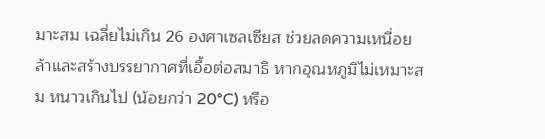มาะสม เฉลี่ยไม่เกิน 26 องศาเซลเซียส ช่วยลดความเหนื่อยล้าและสร้างบรรยากาศที่เอื้อต่อสมาธิ หากอุณหภูมิไม่เหมาะสม หนาวเกินไป (น้อยกว่า 20°C) หรือ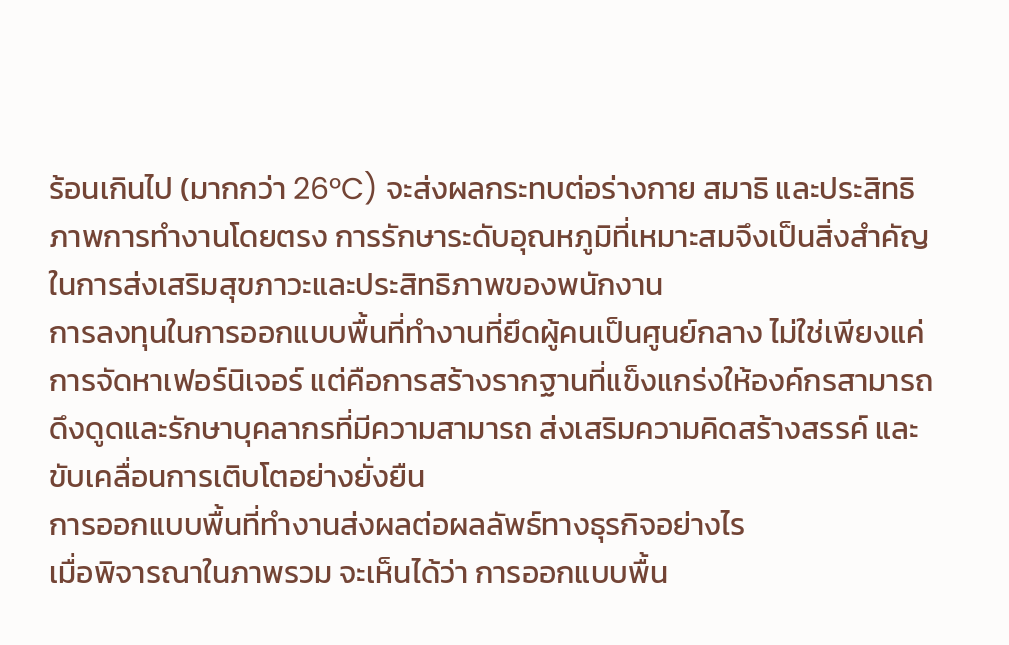ร้อนเกินไป (มากกว่า 26°C) จะส่งผลกระทบต่อร่างกาย สมาธิ และประสิทธิภาพการทำงานโดยตรง การรักษาระดับอุณหภูมิที่เหมาะสมจึงเป็นสิ่งสำคัญในการส่งเสริมสุขภาวะและประสิทธิภาพของพนักงาน
การลงทุนในการออกแบบพื้นที่ทำงานที่ยึดผู้คนเป็นศูนย์กลาง ไม่ใช่เพียงแค่การจัดหาเฟอร์นิเจอร์ แต่คือการสร้างรากฐานที่แข็งแกร่งให้องค์กรสามารถดึงดูดและรักษาบุคลากรที่มีความสามารถ ส่งเสริมความคิดสร้างสรรค์ และขับเคลื่อนการเติบโตอย่างยั่งยืน
การออกแบบพื้นที่ทำงานส่งผลต่อผลลัพธ์ทางธุรกิจอย่างไร
เมื่อพิจารณาในภาพรวม จะเห็นได้ว่า การออกแบบพื้น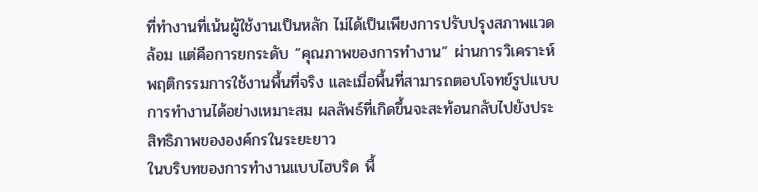ที่ทำงานที่เน้นผู้ใช้งานเป็นหลัก ไม่ได้เป็นเพียงการปรับปรุงสภาพแวดล้อม แต่คือการยกระดับ “คุณภาพของการทำงาน” ผ่านการวิเคราะห์พฤติกรรมการใช้งานพื้นที่จริง และเมื่อพื้นที่สามารถตอบโจทย์รูปแบบการทำงานได้อย่างเหมาะสม ผลลัพธ์ที่เกิดขึ้นจะสะท้อนกลับไปยังประสิทธิภาพขององค์กรในระยะยาว
ในบริบทของการทำงานแบบไฮบริด พื้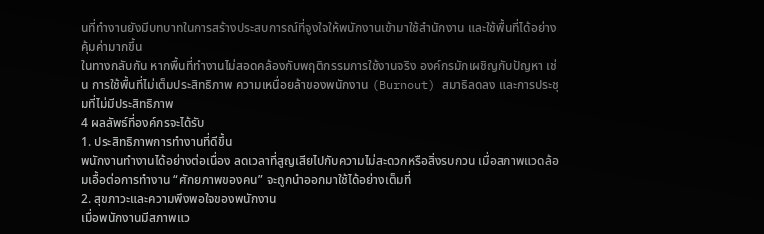นที่ทำงานยังมีบทบาทในการสร้างประสบการณ์ที่จูงใจให้พนักงานเข้ามาใช้สำนักงาน และใช้พื้นที่ได้อย่างคุ้มค่ามากขึ้น
ในทางกลับกัน หากพื้นที่ทำงานไม่สอดคล้องกับพฤติกรรมการใช้งานจริง องค์กรมักเผชิญกับปัญหา เช่น การใช้พื้นที่ไม่เต็มประสิทธิภาพ ความเหนื่อยล้าของพนักงาน (Burnout) สมาธิลดลง และการประชุมที่ไม่มีประสิทธิภาพ
4 ผลลัพธ์ที่องค์กรจะได้รับ
1. ประสิทธิภาพการทำงานที่ดีขึ้น
พนักงานทำงานได้อย่างต่อเนื่อง ลดเวลาที่สูญเสียไปกับความไม่สะดวกหรือสิ่งรบกวน เมื่อสภาพแวดล้อมเอื้อต่อการทำงาน “ศักยภาพของคน” จะถูกนำออกมาใช้ได้อย่างเต็มที่
2. สุขภาวะและความพึงพอใจของพนักงาน
เมื่อพนักงานมีสภาพแว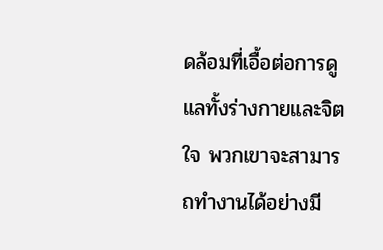ดล้อมที่เอื้อต่อการดูแลทั้งร่างกายและจิตใจ พวกเขาจะสามารถทำงานได้อย่างมี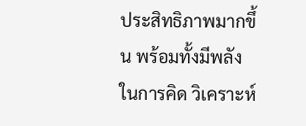ประสิทธิภาพมากขึ้น พร้อมทั้งมีพลังในการคิด วิเคราะห์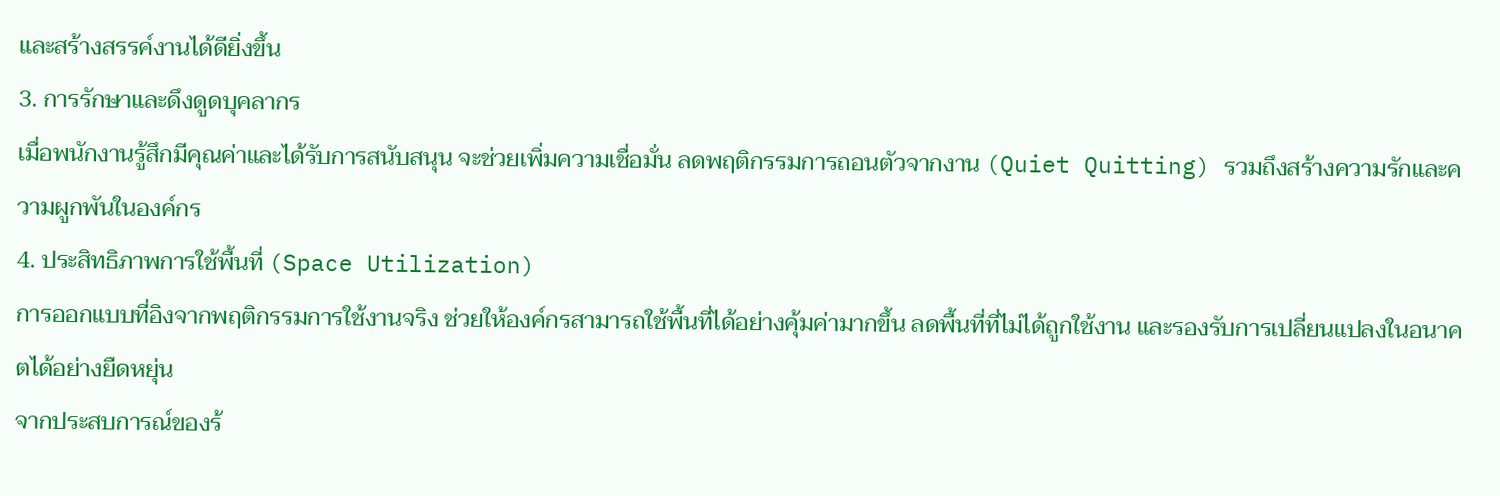และสร้างสรรค์งานได้ดียิ่งขึ้น
3. การรักษาและดึงดูดบุคลากร
เมื่อพนักงานรู้สึกมีคุณค่าและได้รับการสนับสนุน จะช่วยเพิ่มความเชื่อมั่น ลดพฤติกรรมการถอนตัวจากงาน (Quiet Quitting) รวมถึงสร้างความรักและความผูกพันในองค์กร
4. ประสิทธิภาพการใช้พื้นที่ (Space Utilization)
การออกแบบที่อิงจากพฤติกรรมการใช้งานจริง ช่วยให้องค์กรสามารถใช้พื้นที่ได้อย่างคุ้มค่ามากขึ้น ลดพื้นที่ที่ไม่ได้ถูกใช้งาน และรองรับการเปลี่ยนแปลงในอนาคตได้อย่างยืดหยุ่น
จากประสบการณ์ของร้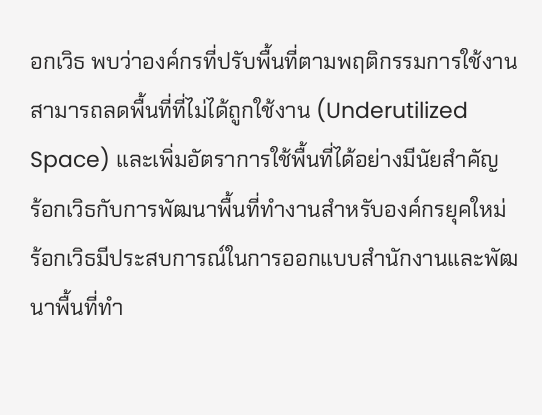อกเวิธ พบว่าองค์กรที่ปรับพื้นที่ตามพฤติกรรมการใช้งาน สามารถลดพื้นที่ที่ไม่ได้ถูกใช้งาน (Underutilized Space) และเพิ่มอัตราการใช้พื้นที่ได้อย่างมีนัยสำคัญ
ร้อกเวิธกับการพัฒนาพื้นที่ทำงานสำหรับองค์กรยุคใหม่
ร้อกเวิธมีประสบการณ์ในการออกแบบสำนักงานและพัฒนาพื้นที่ทำ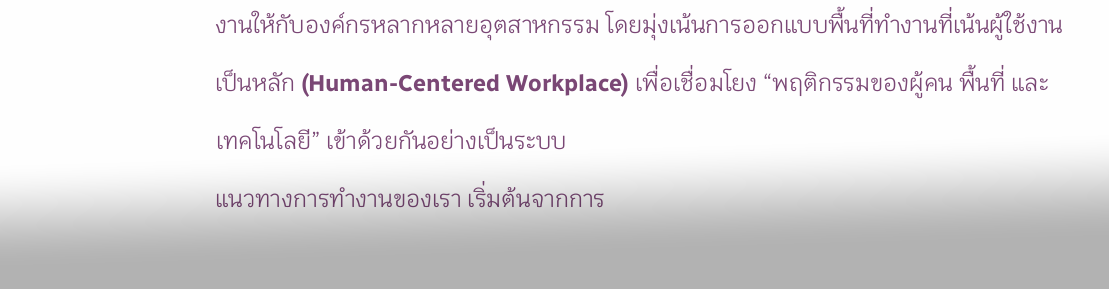งานให้กับองค์กรหลากหลายอุตสาหกรรม โดยมุ่งเน้นการออกแบบพื้นที่ทำงานที่เน้นผู้ใช้งานเป็นหลัก (Human-Centered Workplace) เพื่อเชื่อมโยง “พฤติกรรมของผู้คน พื้นที่ และเทคโนโลยี” เข้าด้วยกันอย่างเป็นระบบ
แนวทางการทำงานของเรา เริ่มต้นจากการ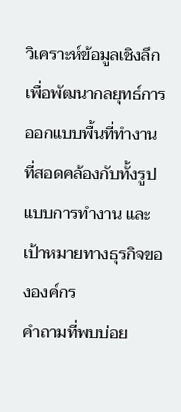วิเคราะห์ข้อมูลเชิงลึก เพื่อพัฒนากลยุทธ์การออกแบบพื้นที่ทำงาน ที่สอดคล้องกับทั้งรูปแบบการทำงาน และเป้าหมายทางธุรกิจขององค์กร
คำถามที่พบบ่อย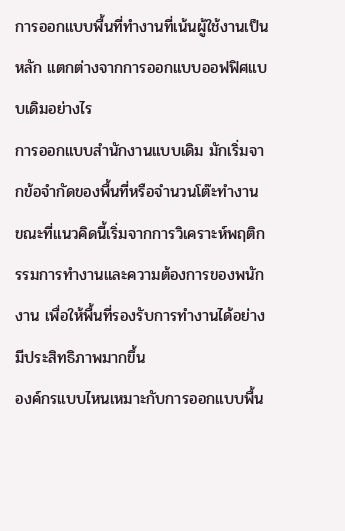การออกแบบพื้นที่ทำงานที่เน้นผู้ใช้งานเป็นหลัก แตกต่างจากการออกแบบออฟฟิศแบบเดิมอย่างไร
การออกแบบสำนักงานแบบเดิม มักเริ่มจากข้อจำกัดของพื้นที่หรือจำนวนโต๊ะทำงาน ขณะที่แนวคิดนี้เริ่มจากการวิเคราะห์พฤติกรรมการทำงานและความต้องการของพนักงาน เพื่อให้พื้นที่รองรับการทำงานได้อย่างมีประสิทธิภาพมากขึ้น
องค์กรแบบไหนเหมาะกับการออกแบบพื้น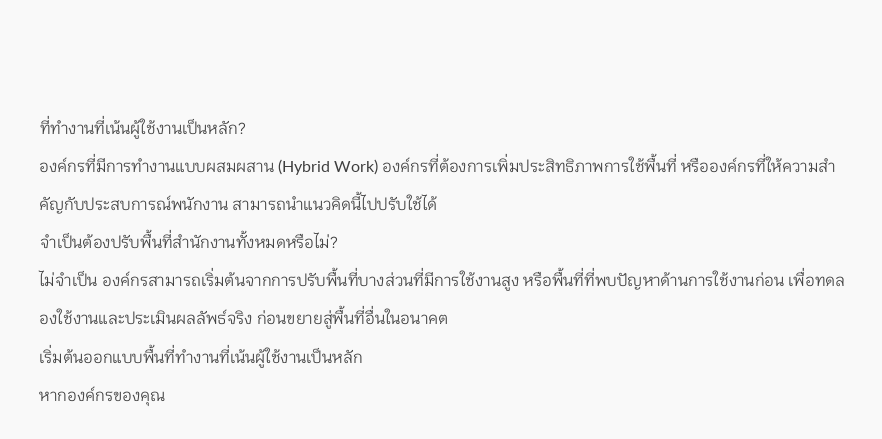ที่ทำงานที่เน้นผู้ใช้งานเป็นหลัก?
องค์กรที่มีการทำงานแบบผสมผสาน (Hybrid Work) องค์กรที่ต้องการเพิ่มประสิทธิภาพการใช้พื้นที่ หรือองค์กรที่ให้ความสำคัญกับประสบการณ์พนักงาน สามารถนำแนวคิดนี้ไปปรับใช้ได้
จำเป็นต้องปรับพื้นที่สำนักงานทั้งหมดหรือไม่?
ไม่จำเป็น องค์กรสามารถเริ่มต้นจากการปรับพื้นที่บางส่วนที่มีการใช้งานสูง หรือพื้นที่ที่พบปัญหาด้านการใช้งานก่อน เพื่อทดลองใช้งานและประเมินผลลัพธ์จริง ก่อนขยายสู่พื้นที่อื่นในอนาคต
เริ่มต้นออกแบบพื้นที่ทำงานที่เน้นผู้ใช้งานเป็นหลัก
หากองค์กรของคุณ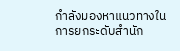กำลังมองหาแนวทางในการยกระดับสำนัก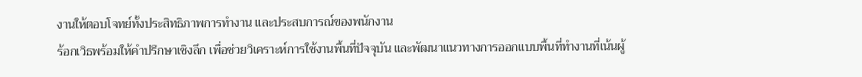งานให้ตอบโจทย์ทั้งประสิทธิภาพการทำงาน และประสบการณ์ของพนักงาน
ร้อกเวิธพร้อมให้คำปรึกษาเชิงลึก เพื่อช่วยวิเคราะห์การใช้งานพื้นที่ปัจจุบัน และพัฒนาแนวทางการออกแบบพื้นที่ทำงานที่เน้นผู้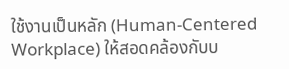ใช้งานเป็นหลัก (Human-Centered Workplace) ให้สอดคล้องกับบ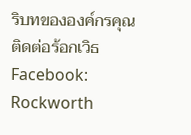ริบทขององค์กรคุณ
ติดต่อร้อกเวิธ
Facebook: Rockworth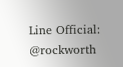Line Official: @rockworth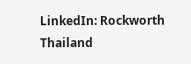LinkedIn: Rockworth Thailand